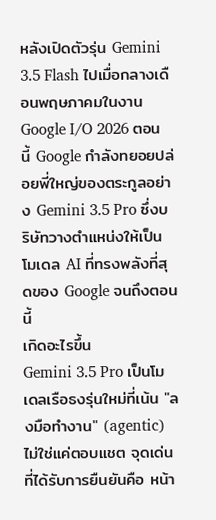หลังเปิดตัวรุ่น Gemini 3.5 Flash ไปเมื่อกลางเดือนพฤษภาคมในงาน Google I/O 2026 ตอนนี้ Google กำลังทยอยปล่อยพี่ใหญ่ของตระกูลอย่าง Gemini 3.5 Pro ซึ่งบริษัทวางตำแหน่งให้เป็น โมเดล AI ที่ทรงพลังที่สุดของ Google จนถึงตอนนี้
เกิดอะไรขึ้น
Gemini 3.5 Pro เป็นโมเดลเรือธงรุ่นใหม่ที่เน้น "ลงมือทำงาน" (agentic) ไม่ใช่แค่ตอบแชต จุดเด่นที่ได้รับการยืนยันคือ หน้า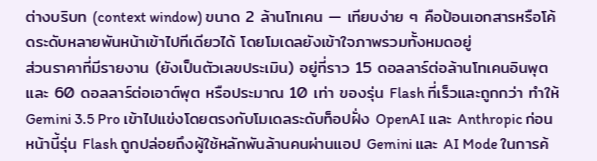ต่างบริบท (context window) ขนาด 2 ล้านโทเคน — เทียบง่าย ๆ คือป้อนเอกสารหรือโค้ดระดับหลายพันหน้าเข้าไปทีเดียวได้ โดยโมเดลยังเข้าใจภาพรวมทั้งหมดอยู่
ส่วนราคาที่มีรายงาน (ยังเป็นตัวเลขประเมิน) อยู่ที่ราว 15 ดอลลาร์ต่อล้านโทเคนอินพุต และ 60 ดอลลาร์ต่อเอาต์พุต หรือประมาณ 10 เท่า ของรุ่น Flash ที่เร็วและถูกกว่า ทำให้ Gemini 3.5 Pro เข้าไปแข่งโดยตรงกับโมเดลระดับท็อปฝั่ง OpenAI และ Anthropic ก่อนหน้านี้รุ่น Flash ถูกปล่อยถึงผู้ใช้หลักพันล้านคนผ่านแอป Gemini และ AI Mode ในการค้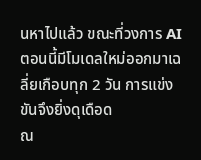นหาไปแล้ว ขณะที่วงการ AI ตอนนี้มีโมเดลใหม่ออกมาเฉลี่ยเกือบทุก 2 วัน การแข่งขันจึงยิ่งดุเดือด
ณ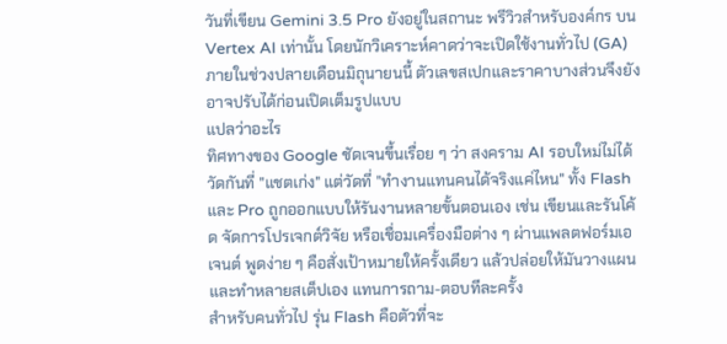วันที่เขียน Gemini 3.5 Pro ยังอยู่ในสถานะ พรีวิวสำหรับองค์กร บน Vertex AI เท่านั้น โดยนักวิเคราะห์คาดว่าจะเปิดใช้งานทั่วไป (GA) ภายในช่วงปลายเดือนมิถุนายนนี้ ตัวเลขสเปกและราคาบางส่วนจึงยังอาจปรับได้ก่อนเปิดเต็มรูปแบบ
แปลว่าอะไร
ทิศทางของ Google ชัดเจนขึ้นเรื่อย ๆ ว่า สงคราม AI รอบใหม่ไม่ได้วัดกันที่ "แชตเก่ง" แต่วัดที่ "ทำงานแทนคนได้จริงแค่ไหน" ทั้ง Flash และ Pro ถูกออกแบบให้รันงานหลายขั้นตอนเอง เช่น เขียนและรันโค้ด จัดการโปรเจกต์วิจัย หรือเชื่อมเครื่องมือต่าง ๆ ผ่านแพลตฟอร์มเอเจนต์ พูดง่าย ๆ คือสั่งเป้าหมายให้ครั้งเดียว แล้วปล่อยให้มันวางแผนและทำหลายสเต็ปเอง แทนการถาม-ตอบทีละครั้ง
สำหรับคนทั่วไป รุ่น Flash คือตัวที่จะ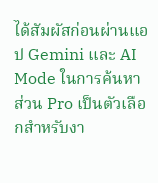ได้สัมผัสก่อนผ่านแอป Gemini และ AI Mode ในการค้นหา ส่วน Pro เป็นตัวเลือกสำหรับงา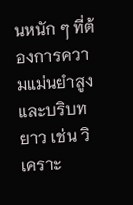นหนัก ๆ ที่ต้องการความแม่นยำสูงและบริบทยาว เช่น วิเคราะ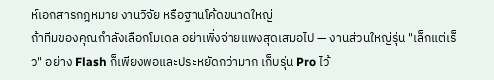ห์เอกสารกฎหมาย งานวิจัย หรือฐานโค้ดขนาดใหญ่
ถ้าทีมของคุณกำลังเลือกโมเดล อย่าเพิ่งจ่ายแพงสุดเสมอไป — งานส่วนใหญ่รุ่น "เล็กแต่เร็ว" อย่าง Flash ก็เพียงพอและประหยัดกว่ามาก เก็บรุ่น Pro ไว้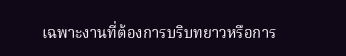เฉพาะงานที่ต้องการบริบทยาวหรือการ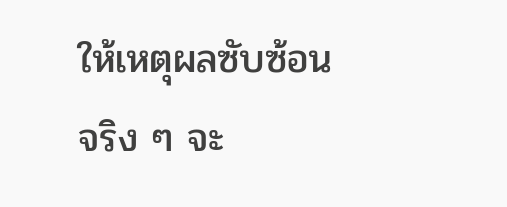ให้เหตุผลซับซ้อนจริง ๆ จะ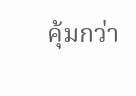คุ้มกว่า